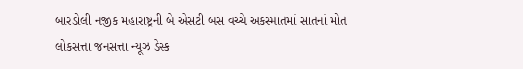બારડોલી નજીક મહારાષ્ટ્રની બે એસટી બસ વચ્ચે અકસ્માતમાં સાતનાં મોત
લોકસત્તા જનસત્તા ન્યૂઝ ડેસ્ક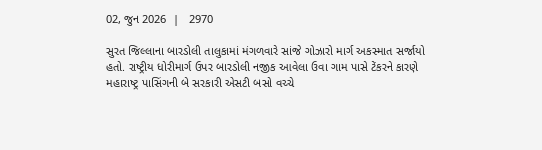02, જુન 2026  |   2970

સુરત જિલ્લાના બારડોલી તાલુકામાં મંગળવારે સાંજે ગોઝારો માર્ગ અકસ્માત સર્જાયો હતો. રાષ્ટ્રીય ધોરીમાર્ગ ઉપર બારડોલી નજીક આવેલા ઉવા ગામ પાસે ટેંકરને કારણે મહારાષ્ટ્ર પાસિંગની બે સરકારી એસટી બસો વચ્ચે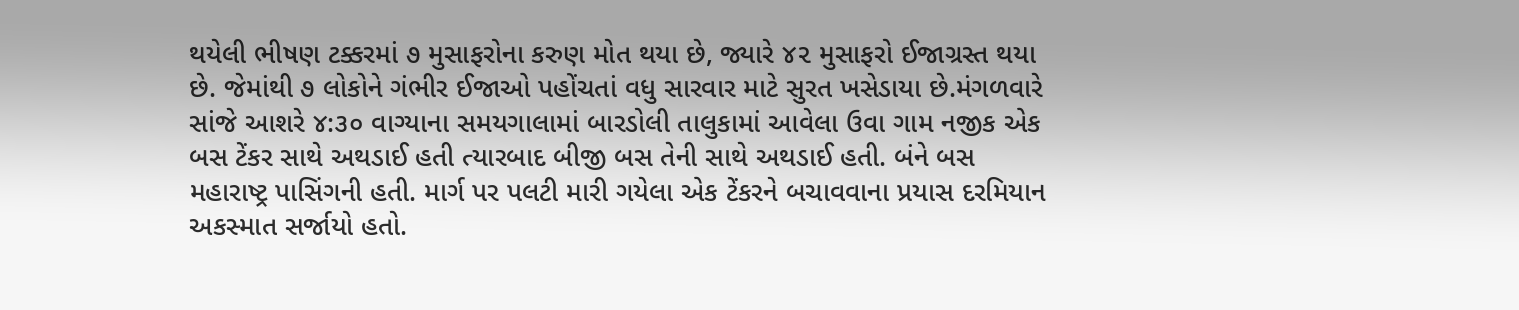થયેલી ભીષણ ટક્કરમાં ૭ મુસાફરોના કરુણ મોત થયા છે, જ્યારે ૪૨ મુસાફરો ઈજાગ્રસ્ત થયા છે. જેમાંથી ૭ લોકોને ગંભીર ઈજાઓ પહોંચતાં વધુ સારવાર માટે સુરત ખસેડાયા છે.મંગળવારે સાંજે આશરે ૪:૩૦ વાગ્યાના સમયગાલામાં બારડોલી તાલુકામાં આવેલા ઉવા ગામ નજીક એક બસ ટેંકર સાથે અથડાઈ હતી ત્યારબાદ બીજી બસ તેની સાથે અથડાઈ હતી. બંને બસ મહારાષ્ટ્ર પાસિંગની હતી. માર્ગ પર પલટી મારી ગયેલા એક ટેંકરને બચાવવાના પ્રયાસ દરમિયાન અકસ્માત સર્જાયો હતો.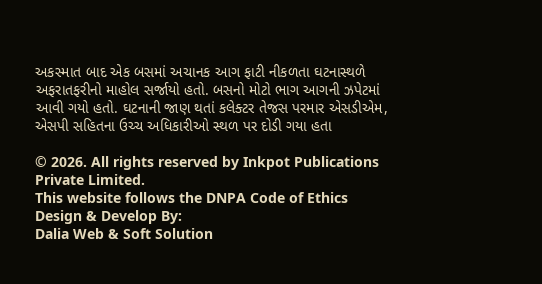અકસ્માત બાદ એક બસમાં અચાનક આગ ફાટી નીકળતા ઘટનાસ્થળે અફરાતફરીનો માહોલ સર્જાયો હતો. બસનો મોટો ભાગ આગની ઝપેટમાં આવી ગયો હતો. ઘટનાની જાણ થતાં કલેક્ટર તેજસ પરમાર એસડીએમ, એસપી સહિતના ઉચ્ચ અધિકારીઓ સ્થળ પર દોડી ગયા હતા

© 2026. All rights reserved by Inkpot Publications Private Limited.
This website follows the DNPA Code of Ethics
Design & Develop By:
Dalia Web & Soft Solution